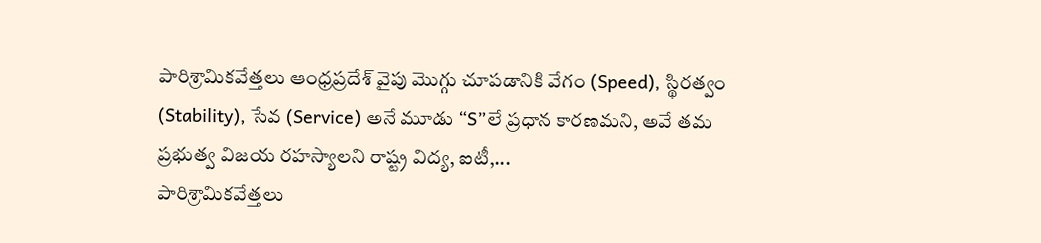పారిశ్రామికవేత్తలు ఆంధ్రప్రదేశ్ వైపు మొగ్గు చూపడానికి వేగం (Speed), స్థిరత్వం (Stability), సేవ (Service) అనే మూడు “S”లే ప్రధాన కారణమని, అవే తమ ప్రభుత్వ విజయ రహస్యాలని రాష్ట్ర విద్య, ఐటీ,...
పారిశ్రామికవేత్తలు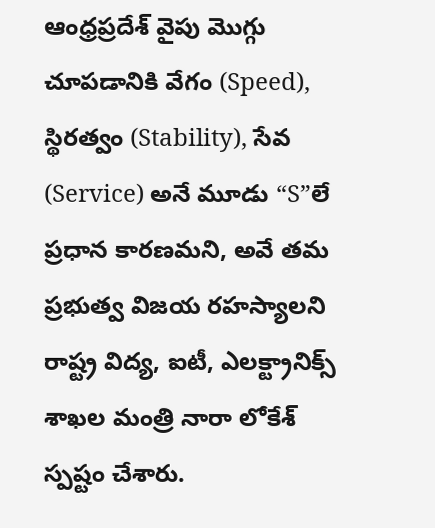ఆంధ్రప్రదేశ్ వైపు మొగ్గు చూపడానికి వేగం (Speed), స్థిరత్వం (Stability), సేవ (Service) అనే మూడు “S”లే ప్రధాన కారణమని, అవే తమ ప్రభుత్వ విజయ రహస్యాలని రాష్ట్ర విద్య, ఐటీ, ఎలక్ట్రానిక్స్ శాఖల మంత్రి నారా లోకేశ్ స్పష్టం చేశారు.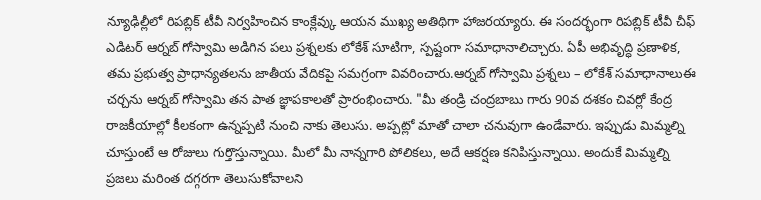న్యూఢిల్లీలో రిపబ్లిక్ టీవీ నిర్వహించిన కాంక్లేవ్కు ఆయన ముఖ్య అతిథిగా హాజరయ్యారు. ఈ సందర్భంగా రిపబ్లిక్ టీవీ చీఫ్ ఎడిటర్ ఆర్నబ్ గోస్వామి అడిగిన పలు ప్రశ్నలకు లోకేశ్ సూటిగా, స్పష్టంగా సమాధానాలిచ్చారు. ఏపీ అభివృద్ధి ప్రణాళిక, తమ ప్రభుత్వ ప్రాధాన్యతలను జాతీయ వేదికపై సమగ్రంగా వివరించారు.ఆర్నబ్ గోస్వామి ప్రశ్నలు – లోకేశ్ సమాధానాలుఈ చర్చను ఆర్నబ్ గోస్వామి తన పాత జ్ఞాపకాలతో ప్రారంభించారు. "మీ తండ్రి చంద్రబాబు గారు 90వ దశకం చివర్లో కేంద్ర రాజకీయాల్లో కీలకంగా ఉన్నప్పటి నుంచి నాకు తెలుసు. అప్పట్లో మాతో చాలా చనువుగా ఉండేవారు. ఇప్పుడు మిమ్మల్ని చూస్తుంటే ఆ రోజులు గుర్తొస్తున్నాయి. మీలో మీ నాన్నగారి పోలికలు, అదే ఆకర్షణ కనిపిస్తున్నాయి. అందుకే మిమ్మల్ని ప్రజలు మరింత దగ్గరగా తెలుసుకోవాలని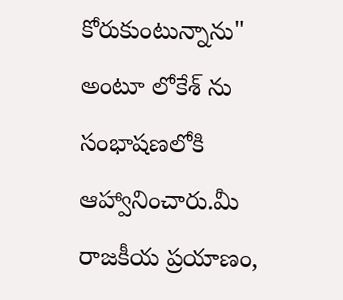కోరుకుంటున్నాను" అంటూ లోకేశ్ ను సంభాషణలోకి ఆహ్వానించారు.మీ రాజకీయ ప్రయాణం,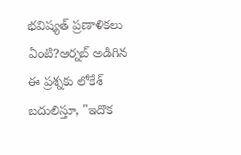భవిష్యత్ ప్రణాళికలు ఏంటి?ఆర్నబ్ అడిగిన ఈ ప్రశ్నకు లోకేశ్ బదులిస్తూ, "ఇదొక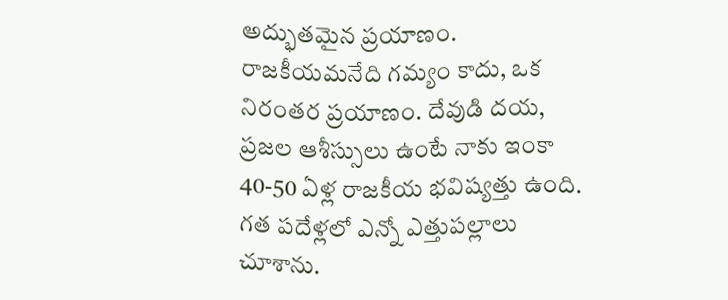అద్భుతమైన ప్రయాణం. రాజకీయమనేది గమ్యం కాదు, ఒక నిరంతర ప్రయాణం. దేవుడి దయ, ప్రజల ఆశీస్సులు ఉంటే నాకు ఇంకా 40-50 ఏళ్ల రాజకీయ భవిష్యత్తు ఉంది. గత పదేళ్లలో ఎన్నో ఎత్తుపల్లాలు చూశాను.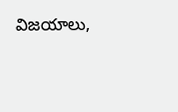విజయాలు,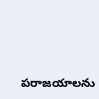పరాజయాలను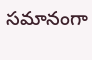సమానంగా